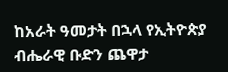ከአራት ዓመታት በኋላ የኢትዮጵያ ብሔራዊ ቡድን ጨዋታ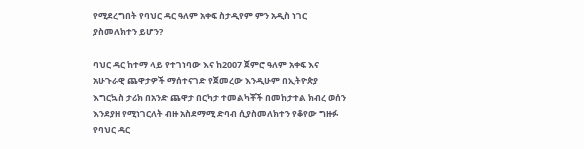የሚደረግበት የባህር ዳር ዓለም አቀፍ ስታዲየም ምን አዲስ ነገር ያስመለክተን ይሆን?

ባህር ዳር ከተማ ላይ የተገነባው እና ከ2007 ጀምሮ ዓለም አቀፍ እና አሁጉራዊ ጨዋታዎች ማሰተናገድ የጀመረው እንዲሁም በኢትዮጵያ እግርኳስ ታሪክ በአንድ ጨዋታ በርካታ ተመልካቾች በመከታተል ክብረ ወሰን እንደያዘ የሚነገርለት ብዙ አስደማሚ ድባብ ሲያስመለክተን የቆየው ግዙፉ የባህር ዳር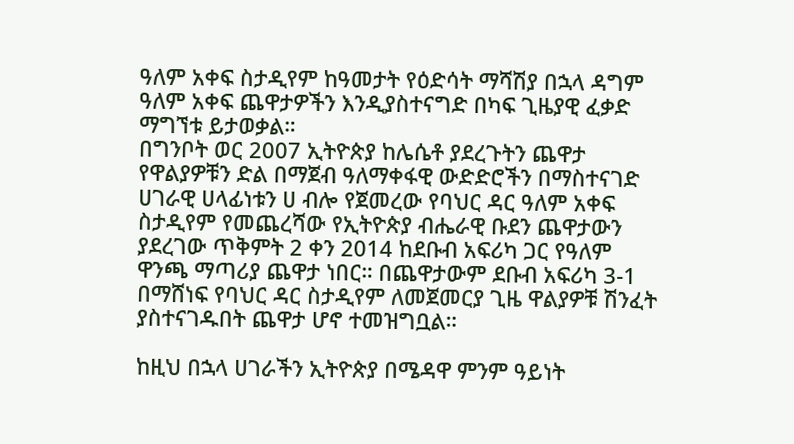ዓለም አቀፍ ስታዲየም ከዓመታት የዕድሳት ማሻሽያ በኋላ ዳግም ዓለም አቀፍ ጨዋታዎችን እንዲያስተናግድ በካፍ ጊዜያዊ ፈቃድ ማግኘቱ ይታወቃል።
በግንቦት ወር 2007 ኢትዮጵያ ከሌሴቶ ያደረጉትን ጨዋታ የዋልያዎቹን ድል በማጀብ ዓለማቀፋዊ ውድድሮችን በማስተናገድ ሀገራዊ ሀላፊነቱን ሀ ብሎ የጀመረው የባህር ዳር ዓለም አቀፍ ስታዲየም የመጨረሻው የኢትዮጵያ ብሔራዊ ቡደን ጨዋታውን ያደረገው ጥቅምት 2 ቀን 2014 ከደቡብ አፍሪካ ጋር የዓለም ዋንጫ ማጣሪያ ጨዋታ ነበር። በጨዋታውም ደቡብ አፍሪካ 3-1 በማሸነፍ የባህር ዳር ስታዲየም ለመጀመርያ ጊዜ ዋልያዎቹ ሽንፈት ያስተናገዱበት ጨዋታ ሆኖ ተመዝግቧል።

ከዚህ በኋላ ሀገራችን ኢትዮጵያ በሜዳዋ ምንም ዓይነት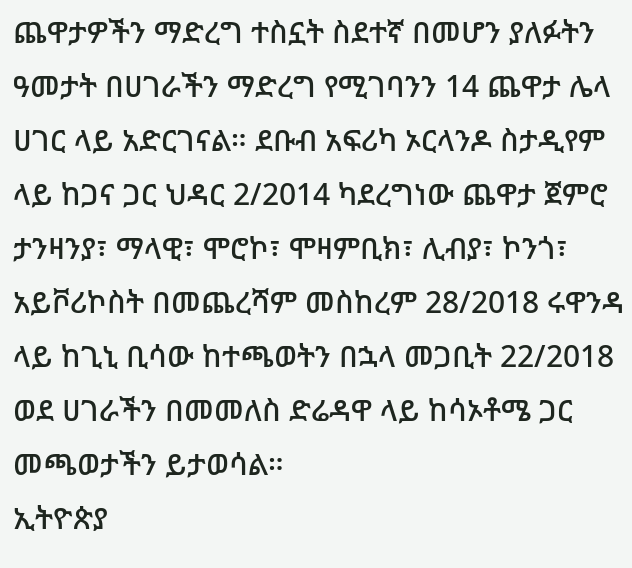ጨዋታዎችን ማድረግ ተስኗት ስደተኛ በመሆን ያለፉትን ዓመታት በሀገራችን ማድረግ የሚገባንን 14 ጨዋታ ሌላ ሀገር ላይ አድርገናል። ደቡብ አፍሪካ ኦርላንዶ ስታዲየም ላይ ከጋና ጋር ህዳር 2/2014 ካደረግነው ጨዋታ ጀምሮ ታንዛንያ፣ ማላዊ፣ ሞሮኮ፣ ሞዛምቢክ፣ ሊብያ፣ ኮንጎ፣ አይቮሪኮስት በመጨረሻም መስከረም 28/2018 ሩዋንዳ ላይ ከጊኒ ቢሳው ከተጫወትን በኋላ መጋቢት 22/2018 ወደ ሀገራችን በመመለስ ድሬዳዋ ላይ ከሳኦቶሜ ጋር መጫወታችን ይታወሳል።
ኢትዮጵያ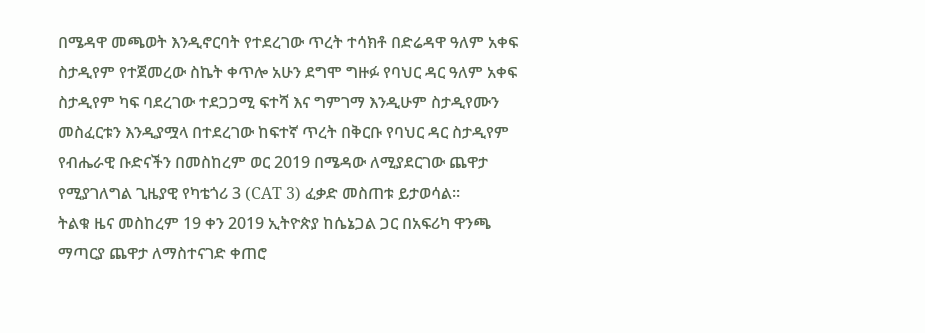በሜዳዋ መጫወት እንዲኖርባት የተደረገው ጥረት ተሳክቶ በድሬዳዋ ዓለም አቀፍ ስታዲየም የተጀመረው ስኬት ቀጥሎ አሁን ደግሞ ግዙፉ የባህር ዳር ዓለም አቀፍ ስታዲየም ካፍ ባደረገው ተደጋጋሚ ፍተሻ እና ግምገማ እንዲሁም ስታዲየሙን መስፈርቱን እንዲያሟላ በተደረገው ከፍተኛ ጥረት በቅርቡ የባህር ዳር ስታዲየም የብሔራዊ ቡድናችን በመስከረም ወር 2019 በሜዳው ለሚያደርገው ጨዋታ የሚያገለግል ጊዜያዊ የካቴጎሪ 3 (CAT 3) ፈቃድ መስጠቱ ይታወሳል።
ትልቁ ዜና መስከረም 19 ቀን 2019 ኢትዮጵያ ከሴኔጋል ጋር በአፍሪካ ዋንጫ ማጣርያ ጨዋታ ለማስተናገድ ቀጠሮ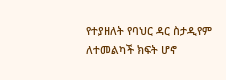የተያዘለት የባህር ዳር ስታዲየም ለተመልካች ክፍት ሆኖ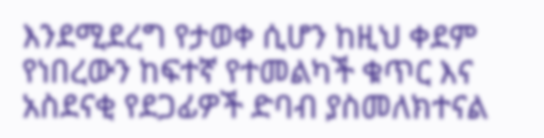እንደሚደረግ የታወቀ ሲሆን ከዚህ ቀደም የነበረውን ከፍተኛ የተመልካች ቁጥር እና አስደናቂ የደጋፊዎች ድባብ ያስመለክተናል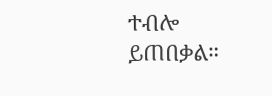ተብሎ ይጠበቃል።